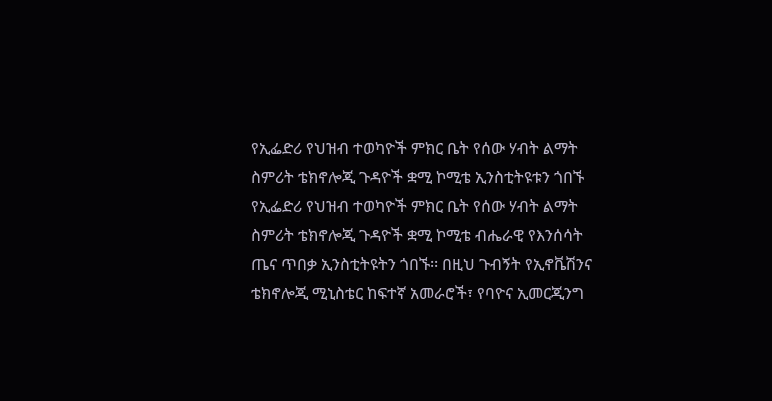የኢፌድሪ የህዝብ ተወካዮች ምክር ቤት የሰው ሃብት ልማት ስምሪት ቴክኖሎጂ ጉዳዮች ቋሚ ኮሚቴ ኢንስቲትዩቱን ጎበኙ
የኢፌድሪ የህዝብ ተወካዮች ምክር ቤት የሰው ሃብት ልማት ስምሪት ቴክኖሎጂ ጉዳዮች ቋሚ ኮሚቴ ብሔራዊ የእንሰሳት ጤና ጥበቃ ኢንስቲትዩትን ጎበኙ፡፡ በዚህ ጉብኝት የኢኖቬሽንና ቴክኖሎጂ ሚኒስቴር ከፍተኛ አመራሮች፣ የባዮና ኢመርጂንግ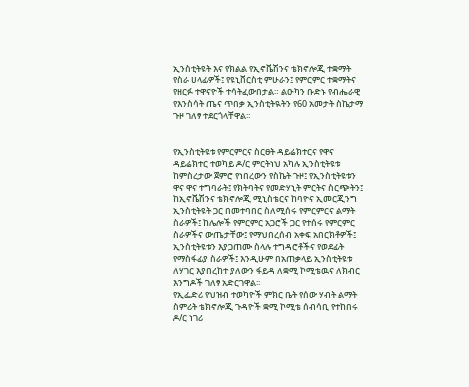ኢንስቲትዩት እና የክልል የኢኖቬሽንና ቴክኖሎጂ ተቋማት የስራ ሀላፊዎች፤ የዩኒቨርስቲ ምሁራን፤ የምርምር ተቋማትና የዘርፉ ተዋናዮች ተሳትፈውበታል። ልዑካን ቡድኑ የብሔራዊ የእንስሳት ጤና ጥበቃ ኢንስቲትዪትን የ60 አመታት ስኬታማ ጉዞ ገለፃ ተደርጎላቸዋል፡፡


የኢንስቲትዩቱ የምርምርና ስርፀት ዳይሬክተርና የዋና ዳይሬክተር ተወካይ ዶ/ር ምርትነህ አካሉ ኢንስቲትዩቱ ከምስረታው ጀምሮ የነበረውን የስኬት ጉዞ፤ የኢንስቲትዩቱን ዋና ዋና ተግባራት፤ የክትባትና የመድሃኒት ምርትና ስርጭትን፤ ከኢኖቬሽንና ቴክኖሎጂ ሚኒስቴርና ከባዮና ኢመርጂንግ ኢንስቲትዩት ጋር በመተባበር ስለሚሰሩ የምርምርና ልማት ስራዎች፤ ከሌሎች የምርምር አጋሮች ጋር የተሰሩ የምርምር ስራዎችና ውጤታቸው፤ የማህበረሰብ አቀፍ አበርክቶዎች፤ ኢንስቲትዩቱን እያጋጠሙ ስላሉ ተግዳሮቶችና የወደፊት የማስፋፊያ ስራዎች፤ እንዲሁም በአጠቃላይ ኢንስቲትዩቱ ለሃገር እያበረከተ ያለውን ፋይዳ ለቋሚ ኮሚቴዉና ለክብር እንግዶች ገለፃ አድርገዋል፡፡
የኢፌድሪ የህዝብ ተወካዮች ምክር ቤት የሰው ሃብት ልማት ስምሪት ቴክኖሎጂ ጉዳዮች ቋሚ ኮሚቴ ሰብሳቢ የተከበሩ ዶ/ር ነገሪ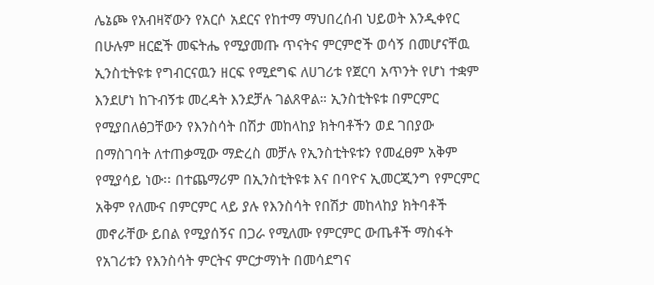ሌኔጮ የአብዛኛውን የአርሶ አደርና የከተማ ማህበረሰብ ህይወት እንዲቀየር በሁሉም ዘርፎች መፍትሔ የሚያመጡ ጥናትና ምርምሮች ወሳኝ በመሆናቸዉ ኢንስቲትዩቱ የግብርናዉን ዘርፍ የሚደግፍ ለሀገሪቱ የጀርባ አጥንት የሆነ ተቋም እንደሆነ ከጉብኝቱ መረዳት እንደቻሉ ገልጸዋል። ኢንስቲትዩቱ በምርምር የሚያበለፅጋቸውን የእንስሳት በሽታ መከላከያ ክትባቶችን ወደ ገበያው በማስገባት ለተጠቃሚው ማድረስ መቻሉ የኢንስቲትዩቱን የመፈፀም አቅም የሚያሳይ ነው፡፡ በተጨማሪም በኢንስቲትዩቱ እና በባዮና ኢመርጂንግ የምርምር አቅም የለሙና በምርምር ላይ ያሉ የእንስሳት የበሽታ መከላከያ ክትባቶች መኖራቸው ይበል የሚያሰኝና በጋራ የሚለሙ የምርምር ውጤቶች ማስፋት የአገሪቱን የእንስሳት ምርትና ምርታማነት በመሳደግና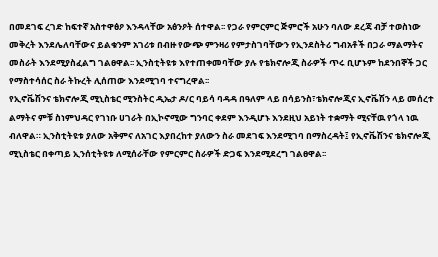በመደገፍ ረገድ ከፍተኛ አስተዋፅዖ እንዳላቸው አፅንዖት ሰተዋል፡፡ የጋራ የምርምር ጅምሮች አሁን ባለው ደረጃ ብቻ ተወስነው መቅረት እንደሌለባቸውና ይልቁንም አገሪቱ በብዙ የውጭ ምንዛሪ የምታስገባቸውን የኢንደስትሪ ግብአቶች በጋራ ማልማትና መስራት እንደሚያስፈልግ ገልፀዋል፡፡ ኢንስቲትዩቱ እየተጠቀመባቸው ያሉ የቴክኖሎጂ ስራዎች ጥሩ ቢሆኑም ከደንበኞች ጋር የማስተሳሰር ስራ ትኩረት ሊሰጠው እንደሚገባ ተናግረዋል፡፡
የኢኖቬሽንና ቴክኖሎጂ ሚኒስቴር ሚንስትር ዲኤታ ዶ/ር ባይሳ ባዳዳ በዓለም ላይ በሳይንስ፣ቴክኖሎጂና ኢኖቬሽን ላይ መሰረተ ልማትና ምቹ ስነምህዳር የገነቡ ሀገራት በኢኮኖሚው ግንባር ቀደም እንዲሆኑ እንደዚህ አይነት ተቋማት ሚናቸዉ የጎላ ነዉ ብለዋል። ኢንስቲትዩቱ ያለው አቅምና ለአገር እያበረከተ ያለውን ስራ መደገፍ እንደሚገባ በማስረዳት፤ የኢኖቬሽንና ቴክኖሎጂ ሚኒስቴር በቀጣይ ኢንሰቲትዩቱ ለሚሰራቸው የምርምር ስራዎች ድጋፍ እንደሚደረግ ገልፀዋል፡፡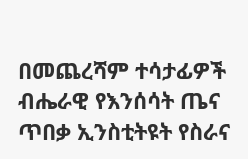በመጨረሻም ተሳታፊዎች ብሔራዊ የእንሰሳት ጤና ጥበቃ ኢንስቲትዩት የስራና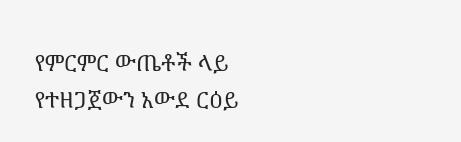የምርምር ውጤቶች ላይ የተዘጋጀውን አውደ ርዕይ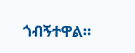ጎብኝተዋል።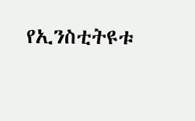የኢንስቲትዩቱ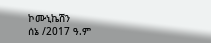ኮሙኒኬሽን
ሰኔ /2017 ዓ.ም